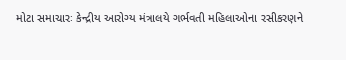મોટા સમાચારઃ કેન્દ્રીય આરોગ્ય મંત્રાલયે ગર્ભવતી મહિલાઓના રસીકરણને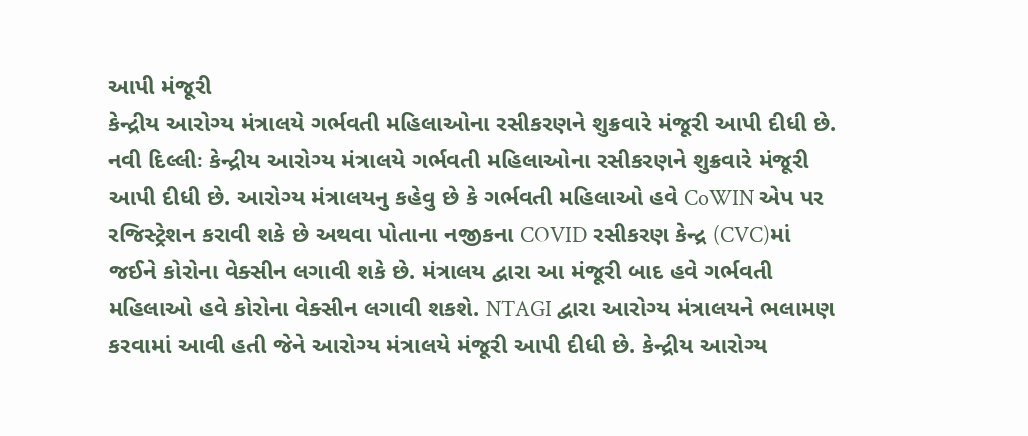આપી મંજૂરી
કેન્દ્રીય આરોગ્ય મંત્રાલયે ગર્ભવતી મહિલાઓના રસીકરણને શુક્રવારે મંજૂરી આપી દીધી છે.
નવી દિલ્લીઃ કેન્દ્રીય આરોગ્ય મંત્રાલયે ગર્ભવતી મહિલાઓના રસીકરણને શુક્રવારે મંજૂરી આપી દીધી છે. આરોગ્ય મંત્રાલયનુ કહેવુ છે કે ગર્ભવતી મહિલાઓ હવે CoWIN એપ પર રજિસ્ટ્રેશન કરાવી શકે છે અથવા પોતાના નજીકના COVID રસીકરણ કેન્દ્ર (CVC)માં જઈને કોરોના વેક્સીન લગાવી શકે છે. મંત્રાલય દ્વારા આ મંજૂરી બાદ હવે ગર્ભવતી મહિલાઓ હવે કોરોના વેક્સીન લગાવી શકશે. NTAGI દ્વારા આરોગ્ય મંત્રાલયને ભલામણ કરવામાં આવી હતી જેને આરોગ્ય મંત્રાલયે મંજૂરી આપી દીધી છે. કેન્દ્રીય આરોગ્ય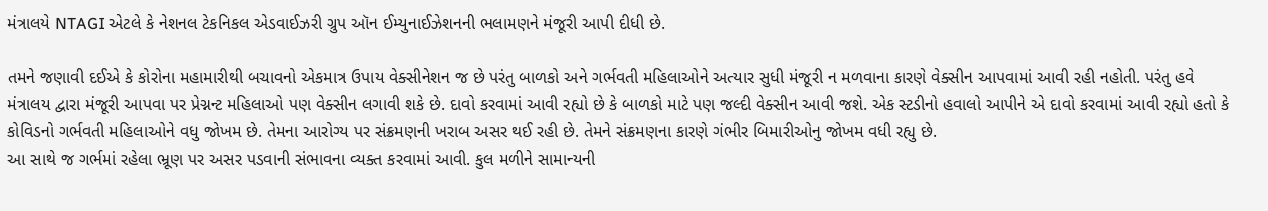મંત્રાલયે NTAGI એટલે કે નેશનલ ટેકનિકલ એડવાઈઝરી ગ્રુપ ઑન ઈમ્યુનાઈઝેશનની ભલામણને મંજૂરી આપી દીધી છે.

તમને જણાવી દઈએ કે કોરોના મહામારીથી બચાવનો એકમાત્ર ઉપાય વેક્સીનેશન જ છે પરંતુ બાળકો અને ગર્ભવતી મહિલાઓને અત્યાર સુધી મંજૂરી ન મળવાના કારણે વેક્સીન આપવામાં આવી રહી નહોતી. પરંતુ હવે મંત્રાલય દ્વારા મંજૂરી આપવા પર પ્રેગ્નન્ટ મહિલાઓ પણ વેક્સીન લગાવી શકે છે. દાવો કરવામાં આવી રહ્યો છે કે બાળકો માટે પણ જલ્દી વેક્સીન આવી જશે. એક સ્ટડીનો હવાલો આપીને એ દાવો કરવામાં આવી રહ્યો હતો કે કોવિડનો ગર્ભવતી મહિલાઓને વધુ જોખમ છે. તેમના આરોગ્ય પર સંક્રમણની ખરાબ અસર થઈ રહી છે. તેમને સંક્રમણના કારણે ગંભીર બિમારીઓનુ જોખમ વધી રહ્યુ છે.
આ સાથે જ ગર્ભમાં રહેલા ભ્રૂણ પર અસર પડવાની સંભાવના વ્યક્ત કરવામાં આવી. કુલ મળીને સામાન્યની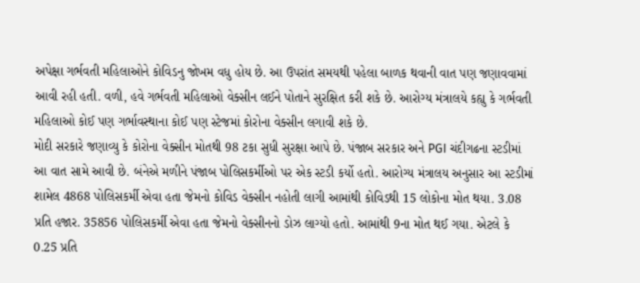અપેક્ષા ગર્ભવતી મહિલાઓને કોવિડનુ જોખમ વધુ હોય છે. આ ઉપરાંત સમયથી પહેલા બાળક થવાની વાત પણ જણાવવામાં આવી રહી હતી. વળી, હવે ગર્ભવતી મહિલાઓ વેક્સીન લઈને પોતાને સુરક્ષિત કરી શકે છે. આરોગ્ય મંત્રાલયે કહ્યુ કે ગર્ભવતી મહિલાઓ કોઈ પણ ગર્ભાવસ્થાના કોઈ પણ સ્ટેજમાં કોરોના વેક્સીન લગાવી શકે છે.
મોદી સરકારે જણાવ્યુ કે કોરોના વેક્સીન મોતથી 98 ટકા સુધી સુરક્ષા આપે છે. પંજાબ સરકાર અને PGI ચંદીગઢના સ્ટડીમાં આ વાત સામે આવી છે. બંનેએ મળીને પંજાબ પોલિસકર્મીઓ પર એક સ્ટડી કર્યો હતો. આરોગ્ય મંત્રાલય અનુસાર આ સ્ટડીમાં શામેલ 4868 પોલિસકર્મી એવા હતા જેમનો કોવિડ વેક્સીન નહોતી લાગી આમાંથી કોવિડથી 15 લોકોના મોત થયા. 3.08 પ્રતિ હજાર. 35856 પોલિસકર્મી એવા હતા જેમનો વેક્સીનનો ડોઝ લાગ્યો હતો. આમાંથી 9ના મોત થઈ ગયા. એટલે કે 0.25 પ્રતિ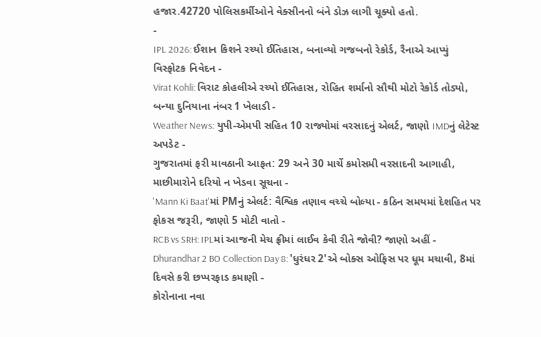હજાર.42720 પોલિસકર્મીઓને વેક્સીનનો બંને ડોઝ લાગી ચૂક્યો હતો.
-
IPL 2026: ઈશાન કિશને રચ્યો ઈતિહાસ, બનાવ્યો ગજબનો રેકોર્ડ, રૈનાએ આપ્યું વિસ્ફોટક નિવેદન -
Virat Kohli: વિરાટ કોહલીએ રચ્યો ઈતિહાસ, રોહિત શર્માનો સૌથી મોટો રેકોર્ડ તોડ્યો, બન્યા દુનિયાના નંબર 1 ખેલાડી -
Weather News: યુપી-એમપી સહિત 10 રાજ્યોમાં વરસાદનું એલર્ટ, જાણો IMDનું લેટેસ્ટ અપડેટ -
ગુજરાતમાં ફરી માવઠાની આફત: 29 અને 30 માર્ચે કમોસમી વરસાદની આગાહી, માછીમારોને દરિયો ન ખેડવા સૂચના -
'Mann Ki Baat'માં PMનું એલર્ટ: વૈશ્વિક તણાવ વચ્ચે બોલ્યા - કઠિન સમયમાં દેશહિત પર ફોકસ જરૂરી, જાણો 5 મોટી વાતો -
RCB vs SRH: IPLમાં આજની મેચ ફ્રીમાં લાઈવ કેવી રીતે જોવી? જાણો અહીં -
Dhurandhar 2 BO Collection Day 8: 'ધુરંધર 2'એ બોક્સ ઓફિસ પર ધૂમ મચાવી, 8માં દિવસે કરી છપ્પરફાડ કમાણી -
કોરોનાના નવા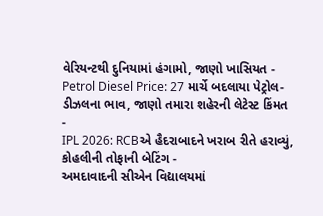વેરિયન્ટથી દુનિયામાં હંગામો, જાણો ખાસિયત -
Petrol Diesel Price: 27 માર્ચે બદલાયા પેટ્રોલ-ડીઝલના ભાવ, જાણો તમારા શહેરની લેટેસ્ટ કિંમત -
IPL 2026: RCBએ હૈદરાબાદને ખરાબ રીતે હરાવ્યું, કોહલીની તોફાની બેટિંગ -
અમદાવાદની સીએન વિદ્યાલયમાં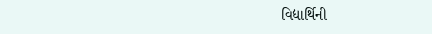વિદ્યાર્થિની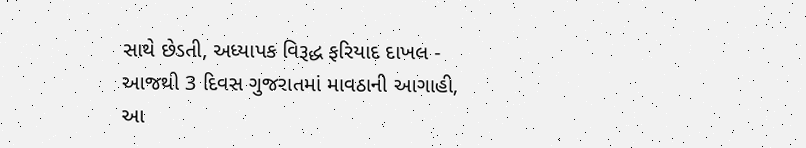સાથે છેડતી, અધ્યાપક વિરૂદ્ધ ફરિયાદ દાખલ -
આજથી 3 દિવસ ગુજરાતમાં માવઠાની આગાહી, આ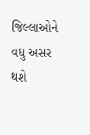જિલ્લાઓને વધુ અસર થશે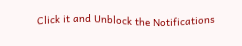Click it and Unblock the Notifications